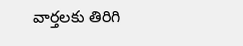వార్తలకు తిరిగి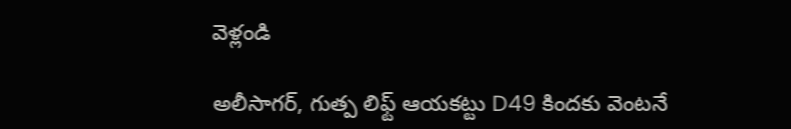వెళ్లండి

అలీసాగర్, గుత్ప లిఫ్ట్ ఆయకట్టు D49 కిందకు వెంటనే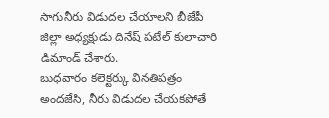సాగునీరు విడుదల చేయాలని బీజేపీ జిల్లా అధ్యక్షుడు దినేష్ పటేల్ కులాచారి డిమాండ్ చేశారు.
బుధవారం కలెక్టర్కు వినతిపత్రం అందజేసి, నీరు విడుదల చేయకపోతే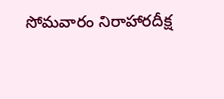సోమవారం నిరాహారదీక్ష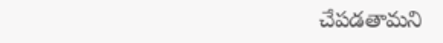చేపడతామని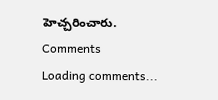హెచ్చరించారు.
Comments
Loading comments...